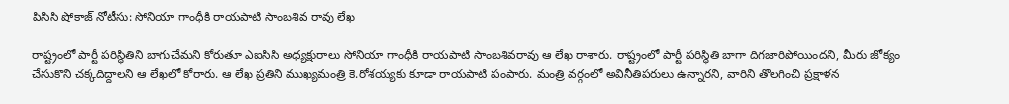పిసిసి షోకాజ్ నోటీసు: సోనియా గాంధీకి రాయపాటి సాంబశివ రావు లేఖ

రాష్ట్రంలో పార్టీ పరిస్థితిని బాగుచేమని కోరుతూ ఎఐసిసి అధ్యక్షురాలు సోనియా గాంధీకి రాయపాటి సాంబశివరావు ఆ లేఖ రాశారు. రాష్ట్రంలో పార్టీ పరిస్థితి బాగా దిగజారిపోయిందని, మీరు జోక్యం చేసుకొని చక్కదిద్దాలని ఆ లేఖలో కోరారు. ఆ లేఖ ప్రతిని ముఖ్యమంత్రి కె.రోశయ్యకు కూడా రాయపాటి పంపారు. మంత్రి వర్గంలో అవినీతిపరులు ఉన్నారని, వారిని తొలగించి ప్రక్షాళన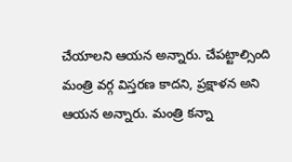చేయాలని ఆయన అన్నారు. చేపట్టాల్సింది మంత్రి వర్గ విస్తరణ కాదని, ప్రక్షాళన అని ఆయన అన్నారు. మంత్రి కన్నా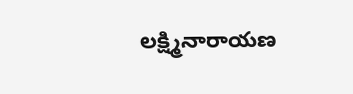లక్ష్మినారాయణ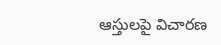ఆస్తులపై విచారణ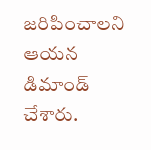జరిపించాలని ఆయన డిమాండ్ చేశారు.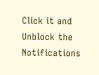Click it and Unblock the Notifications